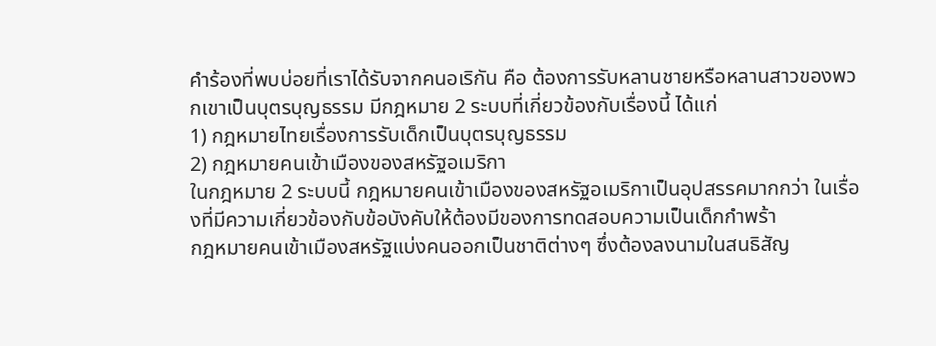คำร้องที่พบบ่อยที่เราได้รับจากคนอเริกัน คือ ต้องการรับหลานชายหรือหลานสาวของพวกเขาเป็นบุตรบุญธรรม มีกฎหมาย 2 ระบบที่เกี่ยวข้องกับเรื่องนี้ ได้แก่
1) กฎหมายไทยเรื่องการรับเด็กเป็นบุตรบุญธรรม
2) กฎหมายคนเข้าเมืองของสหรัฐอเมริกา
ในกฎหมาย 2 ระบบนี้ กฎหมายคนเข้าเมืองของสหรัฐอเมริกาเป็นอุปสรรคมากกว่า ในเรื่องที่มีความเกี่ยวข้องกับข้อบังคับให้ต้องมีของการทดสอบความเป็นเด็กกำพร้า
กฎหมายคนเข้าเมืองสหรัฐแบ่งคนออกเป็นชาติต่างๆ ซึ่งต้องลงนามในสนธิสัญ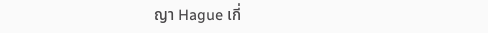ญา Hague เกี่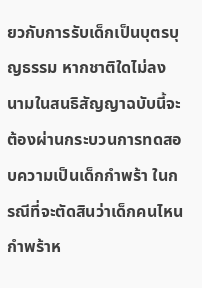ยวกับการรับเด็กเป็นบุตรบุญธรรม หากชาติใดไม่ลงนามในสนธิสัญญาฉบับนี้จะต้องผ่านกระบวนการทดสอบความเป็นเด็กกำพร้า ในกรณีที่จะตัดสินว่าเด็กคนไหนกำพร้าห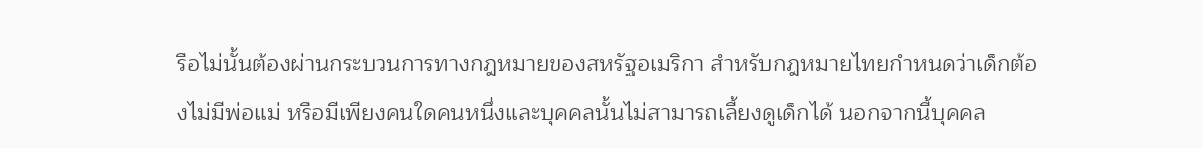รือไม่นั้นต้องผ่านกระบวนการทางกฎหมายของสหรัฐอเมริกา สำหรับกฎหมายไทยกำหนดว่าเด็กต้องไม่มีพ่อแม่ หรือมีเพียงคนใดคนหนึ่งและบุคคลนั้นไม่สามารถเลี้ยงดูเด็กได้ นอกจากนี้บุคคล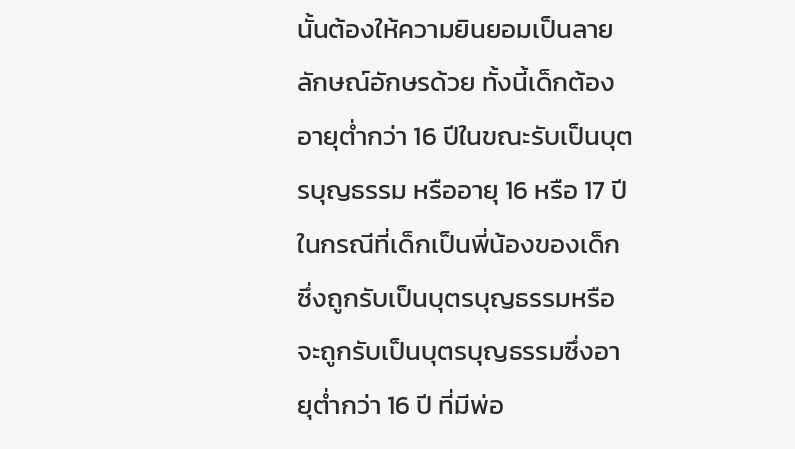นั้นต้องให้ความยินยอมเป็นลายลักษณ์อักษรด้วย ทั้งนี้เด็กต้องอายุต่ำกว่า 16 ปีในขณะรับเป็นบุตรบุญธรรม หรืออายุ 16 หรือ 17 ปี ในกรณีที่เด็กเป็นพี่น้องของเด็กซึ่งถูกรับเป็นบุตรบุญธรรมหรือจะถูกรับเป็นบุตรบุญธรรมซึ่งอายุต่ำกว่า 16 ปี ที่มีพ่อ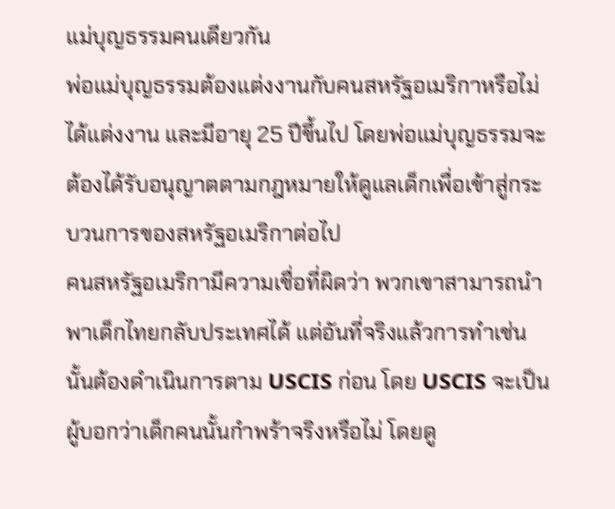แม่บุญธรรมคนเดียวกัน
พ่อแม่บุญธรรมต้องแต่งงานกับคนสหรัฐอเมริกาหรือไม่ได้แต่งงาน และมีอายุ 25 ปีขึ้นไป โดยพ่อแม่บุญธรรมจะต้องได้รับอนุญาตตามกฎหมายให้ดูแลเด็กเพื่อเข้าสู่กระบวนการของสหรัฐอเมริกาต่อไป
คนสหรัฐอเมริกามีความเชื่อที่ผิดว่า พวกเขาสามารถนำพาเด็กไทยกลับประเทศได้ แต่อันที่จริงแล้วการทำเช่นนั้นต้องดำเนินการตาม USCIS ก่อน โดย USCIS จะเป็นผู้บอกว่าเด็กคนนั้นกำพร้าจริงหรือไม่ โดยดู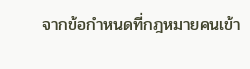จากข้อกำหนดที่กฎหมายคนเข้า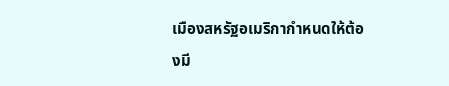เมืองสหรัฐอเมริกากำหนดให้ต้องมี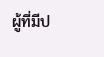ผู้ที่มีป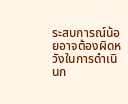ระสบการณ์น้อยอาจต้องผิดหวังในการดำเนินก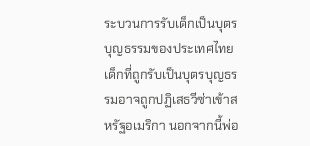ระบวนการรับเด็กเป็นบุตรบุญธรรมของประเทศไทย เด็กที่ถูกรับเป็นบุตรบุญธรรมอาจถูกปฏิเสธวีซ่าเข้าสหรัฐอเมริกา นอกจากนี้พ่อ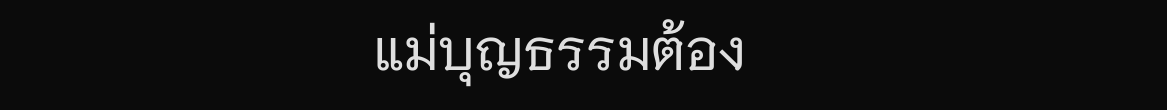แม่บุญธรรมต้อง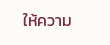ให้ความ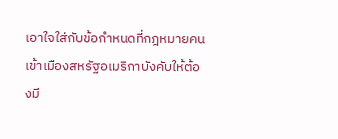เอาใจใส่กับข้อกำหนดที่กฎหมายคนเข้าเมืองสหรัฐอเมริกาบังคับให้ต้องมี